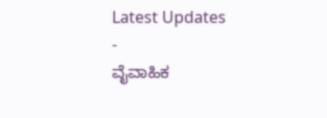Latest Updates
-
ವೈವಾಹಿಕ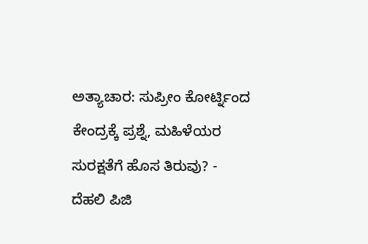ಅತ್ಯಾಚಾರ: ಸುಪ್ರೀಂ ಕೋರ್ಟ್ನಿಂದ ಕೇಂದ್ರಕ್ಕೆ ಪ್ರಶ್ನೆ, ಮಹಿಳೆಯರ ಸುರಕ್ಷತೆಗೆ ಹೊಸ ತಿರುವು? -
ದೆಹಲಿ ಪಿಜಿ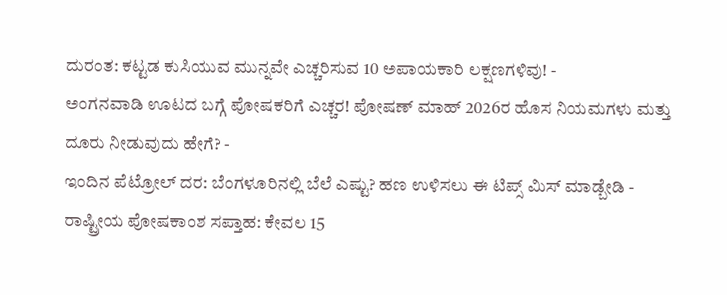ದುರಂತ: ಕಟ್ಟಡ ಕುಸಿಯುವ ಮುನ್ನವೇ ಎಚ್ಚರಿಸುವ 10 ಅಪಾಯಕಾರಿ ಲಕ್ಷಣಗಳಿವು! -
ಅಂಗನವಾಡಿ ಊಟದ ಬಗ್ಗೆ ಪೋಷಕರಿಗೆ ಎಚ್ಚರ! ಪೋಷಣ್ ಮಾಹ್ 2026ರ ಹೊಸ ನಿಯಮಗಳು ಮತ್ತು ದೂರು ನೀಡುವುದು ಹೇಗೆ? -
ಇಂದಿನ ಪೆಟ್ರೋಲ್ ದರ: ಬೆಂಗಳೂರಿನಲ್ಲಿ ಬೆಲೆ ಎಷ್ಟು? ಹಣ ಉಳಿಸಲು ಈ ಟಿಪ್ಸ್ ಮಿಸ್ ಮಾಡ್ಬೇಡಿ -
ರಾಷ್ಟ್ರೀಯ ಪೋಷಕಾಂಶ ಸಪ್ತಾಹ: ಕೇವಲ 15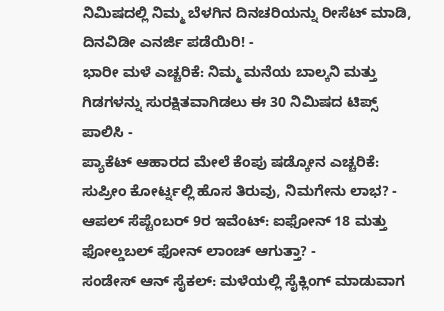ನಿಮಿಷದಲ್ಲಿ ನಿಮ್ಮ ಬೆಳಗಿನ ದಿನಚರಿಯನ್ನು ರೀಸೆಟ್ ಮಾಡಿ, ದಿನವಿಡೀ ಎನರ್ಜಿ ಪಡೆಯಿರಿ! -
ಭಾರೀ ಮಳೆ ಎಚ್ಚರಿಕೆ: ನಿಮ್ಮ ಮನೆಯ ಬಾಲ್ಕನಿ ಮತ್ತು ಗಿಡಗಳನ್ನು ಸುರಕ್ಷಿತವಾಗಿಡಲು ಈ 30 ನಿಮಿಷದ ಟಿಪ್ಸ್ ಪಾಲಿಸಿ -
ಪ್ಯಾಕೆಟ್ ಆಹಾರದ ಮೇಲೆ ಕೆಂಪು ಷಡ್ಕೋನ ಎಚ್ಚರಿಕೆ: ಸುಪ್ರೀಂ ಕೋರ್ಟ್ನಲ್ಲಿ ಹೊಸ ತಿರುವು, ನಿಮಗೇನು ಲಾಭ? -
ಆಪಲ್ ಸೆಪ್ಟೆಂಬರ್ 9ರ ಇವೆಂಟ್: ಐಫೋನ್ 18 ಮತ್ತು ಫೋಲ್ಡಬಲ್ ಫೋನ್ ಲಾಂಚ್ ಆಗುತ್ತಾ? -
ಸಂಡೇಸ್ ಆನ್ ಸೈಕಲ್: ಮಳೆಯಲ್ಲಿ ಸೈಕ್ಲಿಂಗ್ ಮಾಡುವಾಗ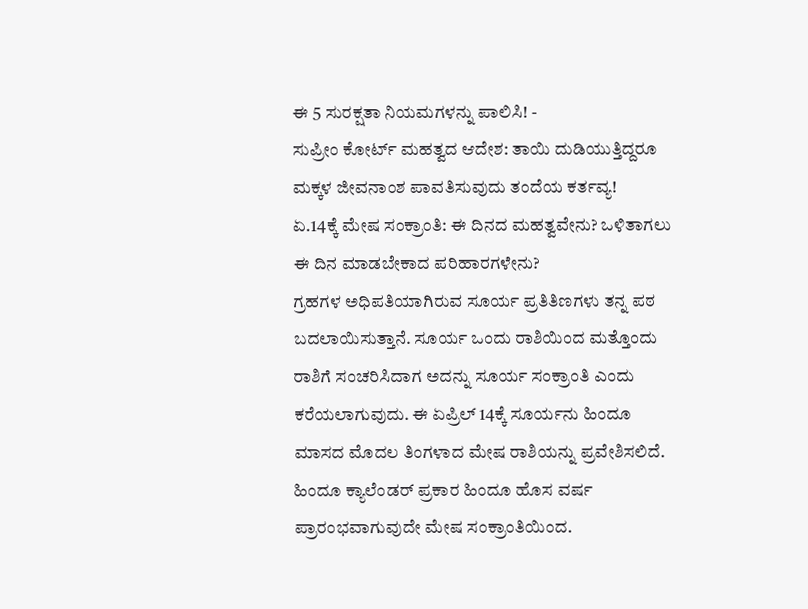ಈ 5 ಸುರಕ್ಷತಾ ನಿಯಮಗಳನ್ನು ಪಾಲಿಸಿ! -
ಸುಪ್ರೀಂ ಕೋರ್ಟ್ ಮಹತ್ವದ ಆದೇಶ: ತಾಯಿ ದುಡಿಯುತ್ತಿದ್ದರೂ ಮಕ್ಕಳ ಜೀವನಾಂಶ ಪಾವತಿಸುವುದು ತಂದೆಯ ಕರ್ತವ್ಯ!
ಏ.14ಕ್ಕೆ ಮೇಷ ಸಂಕ್ರಾಂತಿ: ಈ ದಿನದ ಮಹತ್ವವೇನು? ಒಳಿತಾಗಲು ಈ ದಿನ ಮಾಡಬೇಕಾದ ಪರಿಹಾರಗಳೇನು?
ಗ್ರಹಗಳ ಅಧಿಪತಿಯಾಗಿರುವ ಸೂರ್ಯ ಪ್ರತಿತಿಣಗಳು ತನ್ನ ಪಠ ಬದಲಾಯಿಸುತ್ತಾನೆ. ಸೂರ್ಯ ಒಂದು ರಾಶಿಯಿಂದ ಮತ್ತೊಂದು ರಾಶಿಗೆ ಸಂಚರಿಸಿದಾಗ ಅದನ್ನು ಸೂರ್ಯ ಸಂಕ್ರಾಂತಿ ಎಂದು ಕರೆಯಲಾಗುವುದು. ಈ ಏಪ್ರಿಲ್ 14ಕ್ಕೆ ಸೂರ್ಯನು ಹಿಂದೂ ಮಾಸದ ಮೊದಲ ತಿಂಗಳಾದ ಮೇಷ ರಾಶಿಯನ್ನು ಪ್ರವೇಶಿಸಲಿದೆ.
ಹಿಂದೂ ಕ್ಯಾಲೆಂಡರ್ ಪ್ರಕಾರ ಹಿಂದೂ ಹೊಸ ವರ್ಷ ಪ್ರಾರಂಭವಾಗುವುದೇ ಮೇಷ ಸಂಕ್ರಾಂತಿಯಿಂದ.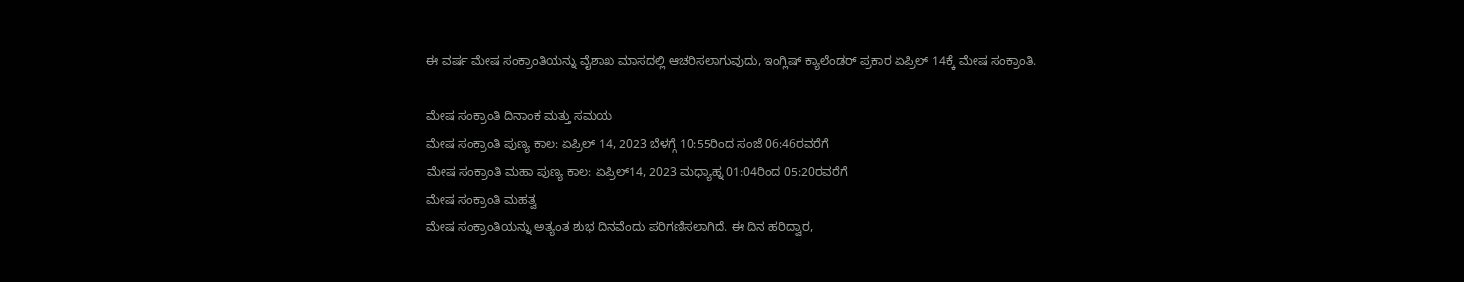ಈ ವರ್ಷ ಮೇಷ ಸಂಕ್ರಾಂತಿಯನ್ನು ವೈಶಾಖ ಮಾಸದಲ್ಲಿ ಆಚರಿಸಲಾಗುವುದು, ಇಂಗ್ಲಿಷ್ ಕ್ಯಾಲೆಂಡರ್ ಪ್ರಕಾರ ಏಪ್ರಿಲ್ 14ಕ್ಕೆ ಮೇಷ ಸಂಕ್ರಾಂತಿ.

ಮೇಷ ಸಂಕ್ರಾಂತಿ ದಿನಾಂಕ ಮತ್ತು ಸಮಯ
ಮೇಷ ಸಂಕ್ರಾಂತಿ ಪುಣ್ಯ ಕಾಲ: ಏಪ್ರಿಲ್ 14, 2023 ಬೆಳಗ್ಗೆ 10:55ರಿಂದ ಸಂಜೆ 06:46ರವರೆಗೆ
ಮೇಷ ಸಂಕ್ರಾಂತಿ ಮಹಾ ಪುಣ್ಯ ಕಾಲ: ಏಪ್ರಿಲ್14, 2023 ಮಧ್ಯಾಹ್ನ 01:04ರಿಂದ 05:20ರವರೆಗೆ
ಮೇಷ ಸಂಕ್ರಾಂತಿ ಮಹತ್ವ
ಮೇಷ ಸಂಕ್ರಾಂತಿಯನ್ನು ಅತ್ಯಂತ ಶುಭ ದಿನವೆಂದು ಪರಿಗಣಿಸಲಾಗಿದೆ. ಈ ದಿನ ಹರಿದ್ವಾರ,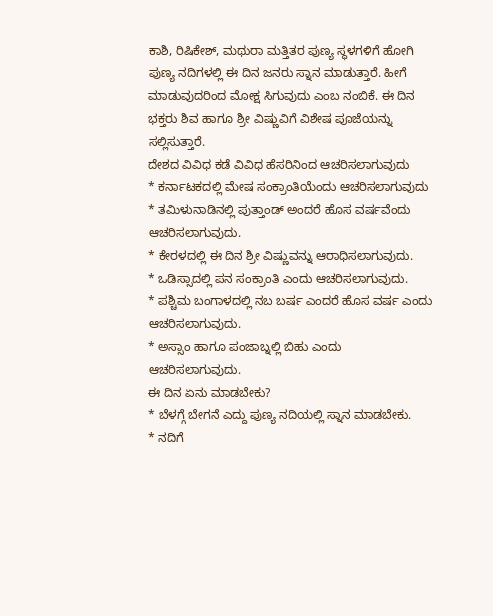ಕಾಶಿ, ರಿಷಿಕೇಶ್, ಮಥುರಾ ಮತ್ತಿತರ ಪುಣ್ಯ ಸ್ಥಳಗಳಿಗೆ ಹೋಗಿ ಪುಣ್ಯ ನದಿಗಳಲ್ಲಿ ಈ ದಿನ ಜನರು ಸ್ನಾನ ಮಾಡುತ್ತಾರೆ. ಹೀಗೆ ಮಾಡುವುದರಿಂದ ಮೋಕ್ಷ ಸಿಗುವುದು ಎಂಬ ನಂಬಿಕೆ. ಈ ದಿನ ಭಕ್ತರು ಶಿವ ಹಾಗೂ ಶ್ರೀ ವಿಷ್ಣುವಿಗೆ ವಿಶೇಷ ಪೂಜೆಯನ್ನು ಸಲ್ಲಿಸುತ್ತಾರೆ.
ದೇಶದ ವಿವಿಧ ಕಡೆ ವಿವಿಧ ಹೆಸರಿನಿಂದ ಆಚರಿಸಲಾಗುವುದು
* ಕರ್ನಾಟಕದಲ್ಲಿ ಮೇಷ ಸಂಕ್ರಾಂತಿಯೆಂದು ಆಚರಿಸಲಾಗುವುದು
* ತಮಿಳುನಾಡಿನಲ್ಲಿ ಪುತ್ತಾಂಡ್ ಅಂದರೆ ಹೊಸ ವರ್ಷವೆಂದು ಆಚರಿಸಲಾಗುವುದು.
* ಕೇರಳದಲ್ಲಿ ಈ ದಿನ ಶ್ರೀ ವಿಷ್ಣುವನ್ನು ಆರಾಧಿಸಲಾಗುವುದು.
* ಒಡಿಸ್ಸಾದಲ್ಲಿ ಪನ ಸಂಕ್ರಾಂತಿ ಎಂದು ಆಚರಿಸಲಾಗುವುದು.
* ಪಶ್ಚಿಮ ಬಂಗಾಳದಲ್ಲಿ ನಬ ಬರ್ಷ ಎಂದರೆ ಹೊಸ ವರ್ಷ ಎಂದು ಆಚರಿಸಲಾಗುವುದು.
* ಅಸ್ಸಾಂ ಹಾಗೂ ಪಂಜಾಬ್ನಲ್ಲಿ ಬಿಹು ಎಂದು ಆಚರಿಸಲಾಗುವುದು.
ಈ ದಿನ ಏನು ಮಾಡಬೇಕು?
* ಬೆಳಗ್ಗೆ ಬೇಗನೆ ಎದ್ದು ಪುಣ್ಯ ನದಿಯಲ್ಲಿ ಸ್ನಾನ ಮಾಡಬೇಕು.
* ನದಿಗೆ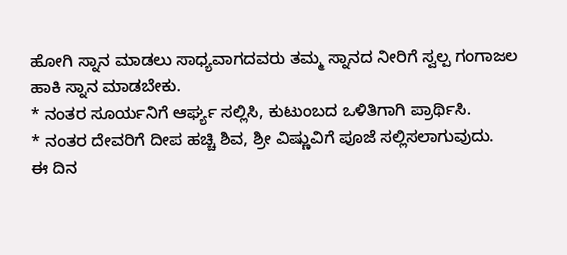ಹೋಗಿ ಸ್ನಾನ ಮಾಡಲು ಸಾಧ್ಯವಾಗದವರು ತಮ್ಮ ಸ್ನಾನದ ನೀರಿಗೆ ಸ್ವಲ್ಪ ಗಂಗಾಜಲ ಹಾಕಿ ಸ್ನಾನ ಮಾಡಬೇಕು.
* ನಂತರ ಸೂರ್ಯನಿಗೆ ಆರ್ಘ್ಯ ಸಲ್ಲಿಸಿ, ಕುಟುಂಬದ ಒಳಿತಿಗಾಗಿ ಪ್ರಾರ್ಥಿಸಿ.
* ನಂತರ ದೇವರಿಗೆ ದೀಪ ಹಚ್ಚಿ ಶಿವ, ಶ್ರೀ ವಿಷ್ಣುವಿಗೆ ಪೂಜೆ ಸಲ್ಲಿಸಲಾಗುವುದು.
ಈ ದಿನ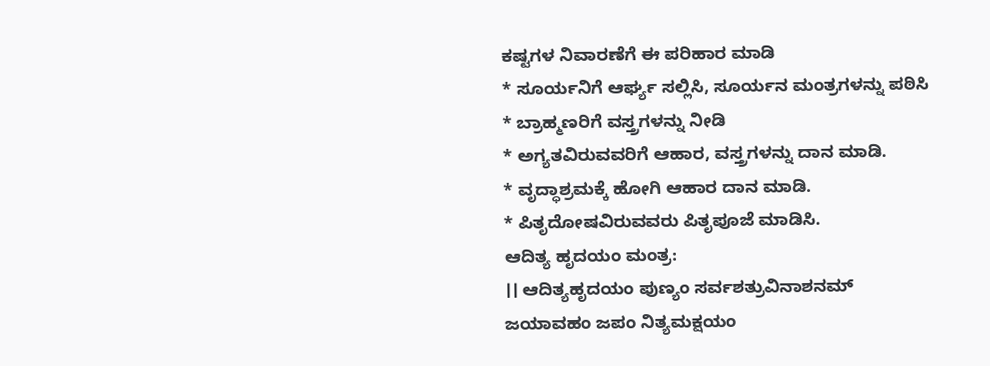ಕಷ್ಟಗಳ ನಿವಾರಣೆಗೆ ಈ ಪರಿಹಾರ ಮಾಡಿ
* ಸೂರ್ಯನಿಗೆ ಆರ್ಘ್ಯ ಸಲ್ಲಿಸಿ, ಸೂರ್ಯನ ಮಂತ್ರಗಳನ್ನು ಪಠಿಸಿ
* ಬ್ರಾಹ್ಮಣರಿಗೆ ವಸ್ತ್ರಗಳನ್ನು ನೀಡಿ
* ಅಗ್ಯತವಿರುವವರಿಗೆ ಆಹಾರ, ವಸ್ತ್ರಗಳನ್ನು ದಾನ ಮಾಡಿ.
* ವೃದ್ಧಾಶ್ರಮಕ್ಕೆ ಹೋಗಿ ಆಹಾರ ದಾನ ಮಾಡಿ.
* ಪಿತೃದೋಷವಿರುವವರು ಪಿತೃಪೂಜೆ ಮಾಡಿಸಿ.
ಆದಿತ್ಯ ಹೃದಯಂ ಮಂತ್ರ:
।। ಆದಿತ್ಯಹೃದಯಂ ಪುಣ್ಯಂ ಸರ್ವಶತ್ರುವಿನಾಶನಮ್
ಜಯಾವಹಂ ಜಪಂ ನಿತ್ಯಮಕ್ಷಯಂ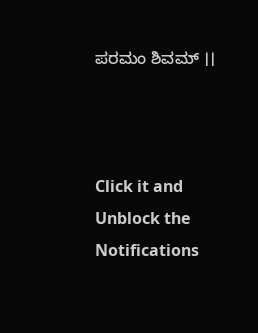ಪರಮಂ ಶಿವಮ್ ।।



Click it and Unblock the Notifications